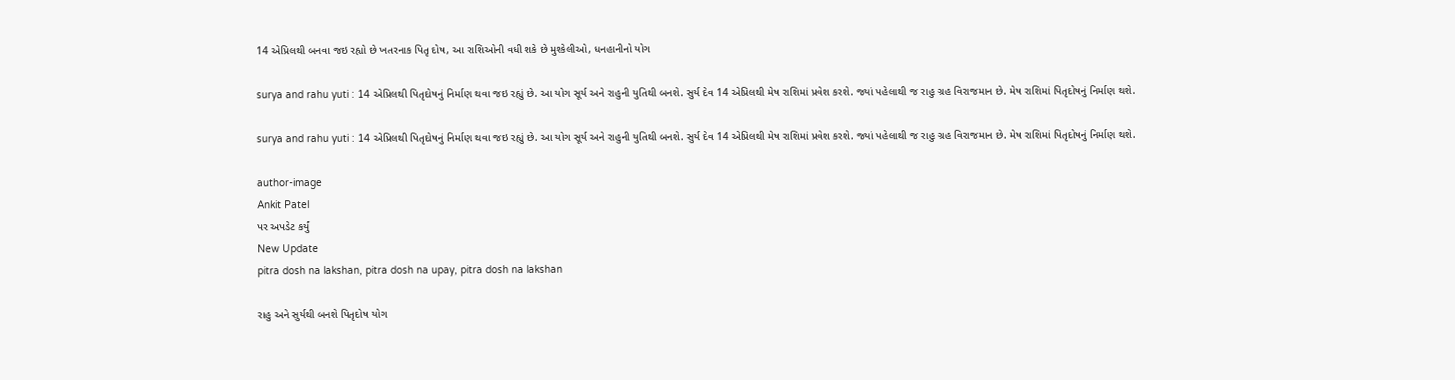14 એપ્રિલથી બનવા જઇ રહ્યો છે ખતરનાક પિતૃ દોષ, આ રાશિઓની વધી શકે છે મુશ્કેલીઓ, ધનહાનીનો યોગ

surya and rahu yuti : 14 એપ્રિલથી પિતૃદોષનું નિર્માણ થવા જઇ રહ્યું છે. આ યોગ સૂર્ય અને રાહુની યુતિથી બનશે. સુર્ય દેવ 14 એપ્રિલથી મેષ રાશિમાં પ્રવેશ કરશે. જ્યાં પહેલાથી જ રાહુ ગ્રહ વિરાજમાન છે. મેષ રાશિમાં પિતૃદોષનું નિર્માણ થશે.

surya and rahu yuti : 14 એપ્રિલથી પિતૃદોષનું નિર્માણ થવા જઇ રહ્યું છે. આ યોગ સૂર્ય અને રાહુની યુતિથી બનશે. સુર્ય દેવ 14 એપ્રિલથી મેષ રાશિમાં પ્રવેશ કરશે. જ્યાં પહેલાથી જ રાહુ ગ્રહ વિરાજમાન છે. મેષ રાશિમાં પિતૃદોષનું નિર્માણ થશે.

author-image
Ankit Patel
પર અપડેટ કર્યું
New Update
pitra dosh na lakshan, pitra dosh na upay, pitra dosh na lakshan

રાહુ અને સુર્યથી બનશે પિતૃદોષ યોગ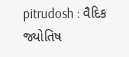pitrudosh : વૈદિક જ્યોતિષ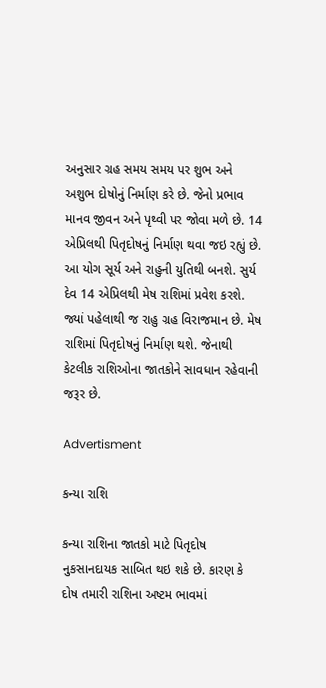અનુસાર ગ્રહ સમય સમય પર શુભ અને અશુભ દોષોનું નિર્માણ કરે છે. જેનો પ્રભાવ માનવ જીવન અને પૃથ્વી પર જોવા મળે છે. 14 એપ્રિલથી પિતૃદોષનું નિર્માણ થવા જઇ રહ્યું છે. આ યોગ સૂર્ય અને રાહુની યુતિથી બનશે. સુર્ય દેવ 14 એપ્રિલથી મેષ રાશિમાં પ્રવેશ કરશે. જ્યાં પહેલાથી જ રાહુ ગ્રહ વિરાજમાન છે. મેષ રાશિમાં પિતૃદોષનું નિર્માણ થશે. જેનાથી કેટલીક રાશિઓના જાતકોને સાવધાન રહેવાની જરૂર છે.

Advertisment

કન્યા રાશિ

કન્યા રાશિના જાતકો માટે પિતૃદોષ નુકસાનદાયક સાબિત થઇ શકે છે. કારણ કે દોષ તમારી રાશિના અષ્ટમ ભાવમાં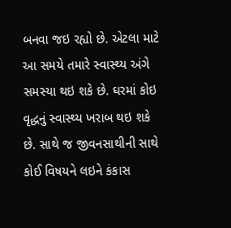બનવા જઇ રહ્યો છે. એટલા માટે આ સમયે તમારે સ્વાસ્થ્ય અંગે સમસ્યા થઇ શકે છે. ઘરમાં કોઇ વૃદ્ધનું સ્વાસ્થ્ય ખરાબ થઇ શકે છે. સાથે જ જીવનસાથીની સાથે કોઈ વિષયને લઇને કંકાસ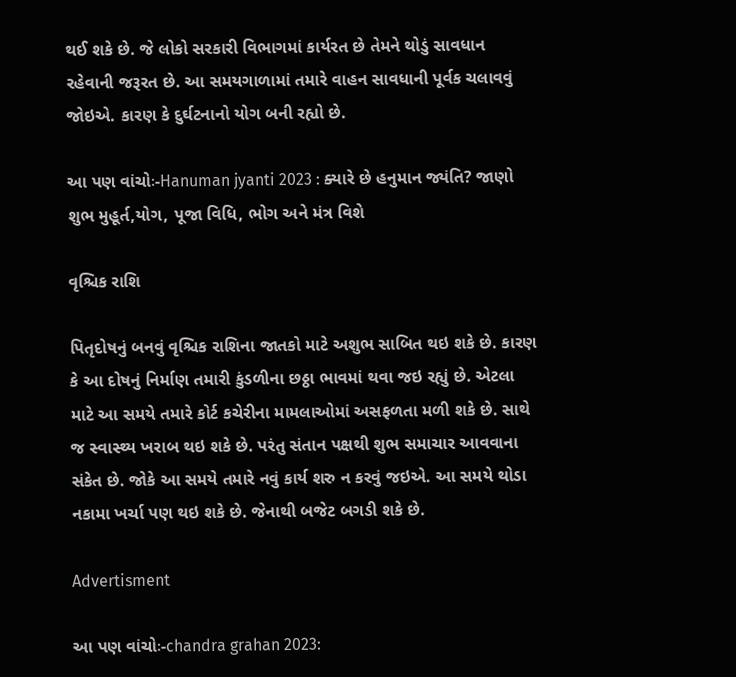થઈ શકે છે. જે લોકો સરકારી વિભાગમાં કાર્યરત છે તેમને થોડું સાવધાન રહેવાની જરૂરત છે. આ સમયગાળામાં તમારે વાહન સાવધાની પૂર્વક ચલાવવું જોઇએ. કારણ કે દુર્ઘટનાનો યોગ બની રહ્યો છે.

આ પણ વાંચોઃ-Hanuman jyanti 2023 : ક્યારે છે હનુમાન જ્યંતિ? જાણો શુભ મુહૂર્ત,યોગ, પૂજા વિધિ, ભોગ અને મંત્ર વિશે

વૃશ્ચિક રાશિ

પિતૃદોષનું બનવું વૃશ્ચિક રાશિના જાતકો માટે અશુભ સાબિત થઇ શકે છે. કારણ કે આ દોષનું નિર્માણ તમારી કુંડળીના છઠ્ઠા ભાવમાં થવા જઇ રહ્યું છે. એટલા માટે આ સમયે તમારે કોર્ટ કચેરીના મામલાઓમાં અસફળતા મળી શકે છે. સાથે જ સ્વાસ્થ્ય ખરાબ થઇ શકે છે. પરંતુ સંતાન પક્ષથી શુભ સમાચાર આવવાના સંકેત છે. જોકે આ સમયે તમારે નવું કાર્ય શરુ ન કરવું જઇએ. આ સમયે થોડા નકામા ખર્ચા પણ થઇ શકે છે. જેનાથી બજેટ બગડી શકે છે.

Advertisment

આ પણ વાંચોઃ-chandra grahan 2023: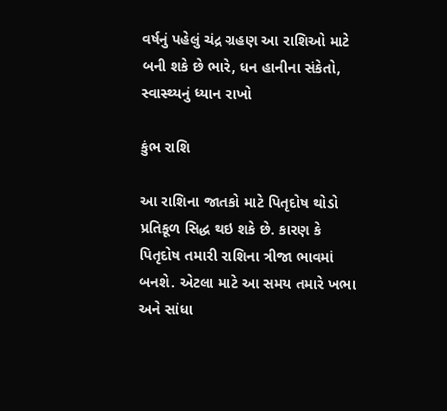વર્ષનું પહેલું ચંદ્ર ગ્રહણ આ રાશિઓ માટે બની શકે છે ભારે, ધન હાનીના સંકેતો, સ્વાસ્થ્યનું ધ્યાન રાખો

કુંભ રાશિ

આ રાશિના જાતકો માટે પિતૃદોષ થોડો પ્રતિકૂળ સિદ્ધ થઇ શકે છે. કારણ કે પિતૃદોષ તમારી રાશિના ત્રીજા ભાવમાં બનશે. એટલા માટે આ સમય તમારે ખભા અને સાંધા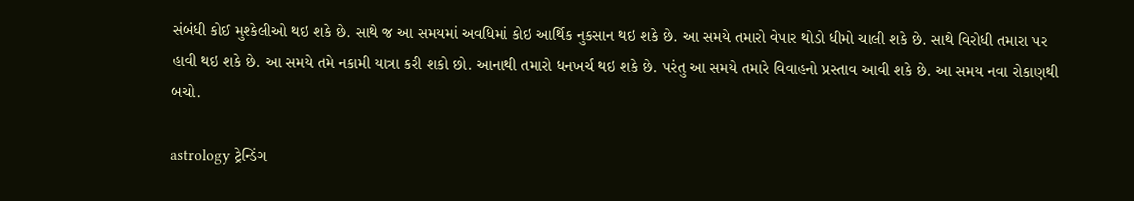સંબંધી કોઈ મુશ્કેલીઓ થઇ શકે છે. સાથે જ આ સમયમાં અવધિમાં કોઇ આર્થિક નુકસાન થઇ શકે છે. આ સમયે તમારો વેપાર થોડો ધીમો ચાલી શકે છે. સાથે વિરોધી તમારા પર હાવી થઇ શકે છે. આ સમયે તમે નકામી યાત્રા કરી શકો છો. આનાથી તમારો ધનખર્ચ થઇ શકે છે. પરંતુ આ સમયે તમારે વિવાહનો પ્રસ્તાવ આવી શકે છે. આ સમય નવા રોકાણથી બચો.

astrology ટ્રેન્ડિંગ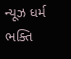ન્યૂઝ ધર્મ ભક્તિ